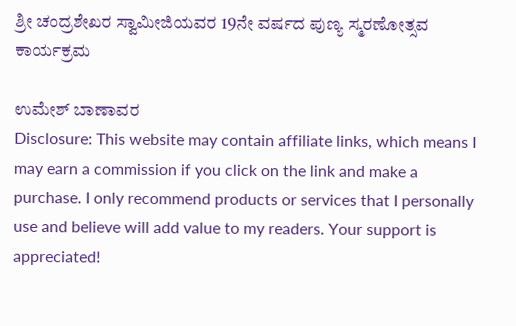ಶ್ರೀ ಚಂದ್ರಶೇಖರ ಸ್ವಾಮೀಜಿಯವರ 19ನೇ ವರ್ಷದ ಪುಣ್ಯ ಸ್ಮರಣೋತ್ಸವ ಕಾರ್ಯಕ್ರಮ

ಉಮೇಶ್ ಬಾಣಾವರ
Disclosure: This website may contain affiliate links, which means I may earn a commission if you click on the link and make a purchase. I only recommend products or services that I personally use and believe will add value to my readers. Your support is appreciated!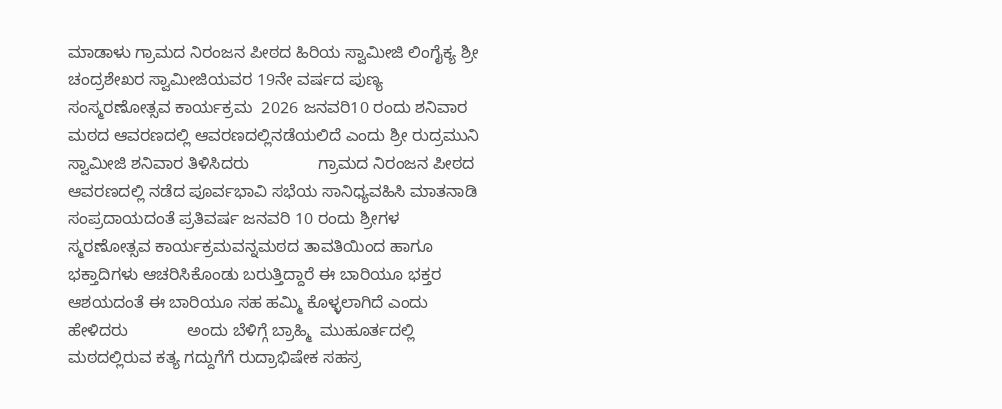ಮಾಡಾಳು ಗ್ರಾಮದ ನಿರಂಜನ ಪೀಠದ ಹಿರಿಯ ಸ್ವಾಮೀಜಿ ಲಿಂಗೈಕ್ಯ ಶ್ರೀ ಚಂದ್ರಶೇಖರ ಸ್ವಾಮೀಜಿಯವರ 19ನೇ ವರ್ಷದ ಪುಣ್ಯ ಸಂಸ್ಮರಣೋತ್ಸವ ಕಾರ್ಯಕ್ರಮ  2026 ಜನವರಿ10 ರಂದು ಶನಿವಾರ ಮಠದ ಆವರಣದಲ್ಲಿ ಆವರಣದಲ್ಲಿನಡೆಯಲಿದೆ ಎಂದು ಶ್ರೀ ರುದ್ರಮುನಿ ಸ್ವಾಮೀಜಿ ಶನಿವಾರ ತಿಳಿಸಿದರು               ಗ್ರಾಮದ ನಿರಂಜನ ಪೀಠದ ಆವರಣದಲ್ಲಿ ನಡೆದ ಪೂರ್ವಭಾವಿ ಸಭೆಯ ಸಾನಿಧ್ಯವಹಿಸಿ ಮಾತನಾಡಿ ಸಂಪ್ರದಾಯದಂತೆ ಪ್ರತಿವರ್ಷ ಜನವರಿ 10 ರಂದು ಶ್ರೀಗಳ ಸ್ಮರಣೋತ್ಸವ ಕಾರ್ಯಕ್ರಮವನ್ನಮಠದ ತಾವತಿಯಿಂದ ಹಾಗೂ ಭಕ್ತಾದಿಗಳು ಆಚರಿಸಿಕೊಂಡು ಬರುತ್ತಿದ್ದಾರೆ ಈ ಬಾರಿಯೂ ಭಕ್ತರ ಆಶಯದಂತೆ ಈ ಬಾರಿಯೂ ಸಹ ಹಮ್ಮಿ ಕೊಳ್ಳಲಾಗಿದೆ ಎಂದು ಹೇಳಿದರು             ಅಂದು ಬೆಳಿಗ್ಗೆ ಬ್ರಾಹ್ಮಿ  ಮುಹೂರ್ತದಲ್ಲಿ ಮಠದಲ್ಲಿರುವ ಕತ್ಯ ಗದ್ದುಗೆಗೆ ರುದ್ರಾಭಿಷೇಕ ಸಹಸ್ರ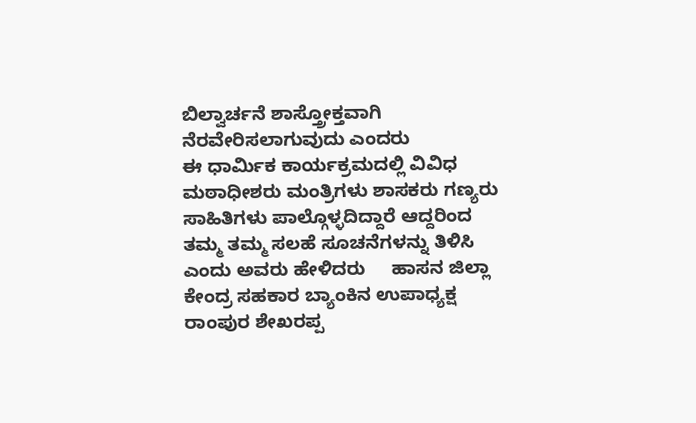ಬಿಲ್ವಾರ್ಚನೆ ಶಾಸ್ತ್ರೋಕ್ತವಾಗಿ ನೆರವೇರಿಸಲಾಗುವುದು ಎಂದರು                 ಈ ಧಾರ್ಮಿಕ ಕಾರ್ಯಕ್ರಮದಲ್ಲಿ ವಿವಿಧ ಮಠಾಧೀಶರು ಮಂತ್ರಿಗಳು ಶಾಸಕರು ಗಣ್ಯರು ಸಾಹಿತಿಗಳು ಪಾಲ್ಗೊಳ್ಳದಿದ್ದಾರೆ ಆದ್ದರಿಂದ ತಮ್ಮ ತಮ್ಮ ಸಲಹೆ ಸೂಚನೆಗಳನ್ನು ತಿಳಿಸಿ ಎಂದು ಅವರು ಹೇಳಿದರು     ಹಾಸನ ಜಿಲ್ಲಾ    ಕೇಂದ್ರ ಸಹಕಾರ ಬ್ಯಾಂಕಿನ ಉಪಾಧ್ಯಕ್ಷ ರಾಂಪುರ ಶೇಖರಪ್ಪ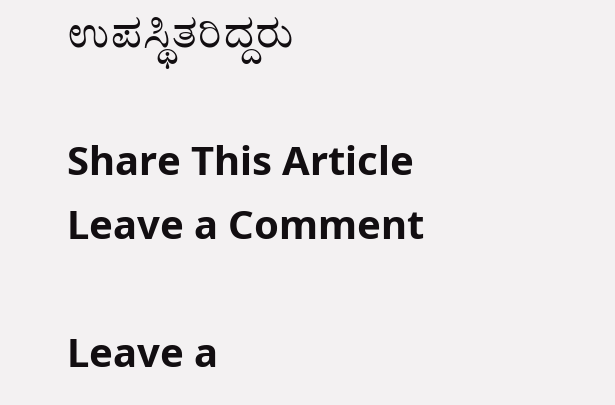ಉಪಸ್ಥಿತರಿದ್ದರು

Share This Article
Leave a Comment

Leave a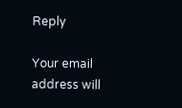Reply

Your email address will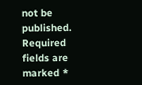not be published. Required fields are marked *